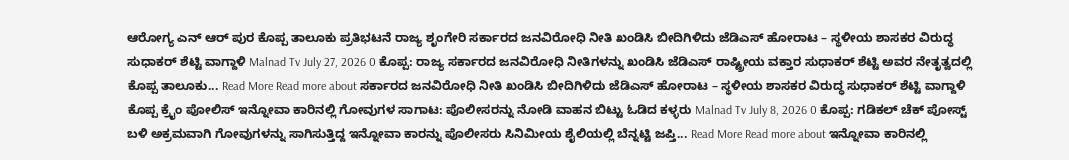ಆರೋಗ್ಯ ಎನ್ ಆರ್ ಪುರ ಕೊಪ್ಪ ತಾಲೂಕು ಪ್ರತಿಭಟನೆ ರಾಜ್ಯ ಶೃಂಗೇರಿ ಸರ್ಕಾರದ ಜನವಿರೋಧಿ ನೀತಿ ಖಂಡಿಸಿ ಬೀದಿಗಿಳಿದು ಜೆಡಿಎಸ್ ಹೋರಾಟ – ಸ್ಥಳೀಯ ಶಾಸಕರ ವಿರುದ್ಧ ಸುಧಾಕರ್ ಶೆಟ್ಟಿ ವಾಗ್ದಾಳಿ Malnad Tv July 27, 2026 0 ಕೊಪ್ಪ: ರಾಜ್ಯ ಸರ್ಕಾರದ ಜನವಿರೋಧಿ ನೀತಿಗಳನ್ನು ಖಂಡಿಸಿ ಜೆಡಿಎಸ್ ರಾಷ್ಟ್ರೀಯ ವಕ್ತಾರ ಸುಧಾಕರ್ ಶೆಟ್ಟಿ ಅವರ ನೇತೃತ್ವದಲ್ಲಿ ಕೊಪ್ಪ ತಾಲೂಕು... Read More Read more about ಸರ್ಕಾರದ ಜನವಿರೋಧಿ ನೀತಿ ಖಂಡಿಸಿ ಬೀದಿಗಿಳಿದು ಜೆಡಿಎಸ್ ಹೋರಾಟ – ಸ್ಥಳೀಯ ಶಾಸಕರ ವಿರುದ್ಧ ಸುಧಾಕರ್ ಶೆಟ್ಟಿ ವಾಗ್ದಾಳಿ
ಕೊಪ್ಪ ಕ್ರೈಂ ಪೋಲಿಸ್ ಇನ್ನೋವಾ ಕಾರಿನಲ್ಲಿ ಗೋವುಗಳ ಸಾಗಾಟ: ಪೊಲೀಸರನ್ನು ನೋಡಿ ವಾಹನ ಬಿಟ್ಟು ಓಡಿದ ಕಳ್ಳರು Malnad Tv July 8, 2026 0 ಕೊಪ್ಪ: ಗಡಿಕಲ್ ಚೆಕ್ ಪೋಸ್ಟ್ ಬಳಿ ಅಕ್ರಮವಾಗಿ ಗೋವುಗಳನ್ನು ಸಾಗಿಸುತ್ತಿದ್ದ ಇನ್ನೋವಾ ಕಾರನ್ನು ಪೊಲೀಸರು ಸಿನಿಮೀಯ ಶೈಲಿಯಲ್ಲಿ ಬೆನ್ನಟ್ಟಿ ಜಪ್ತಿ... Read More Read more about ಇನ್ನೋವಾ ಕಾರಿನಲ್ಲಿ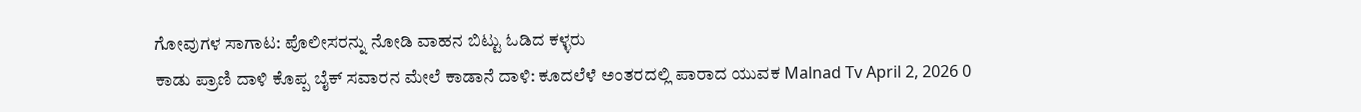ಗೋವುಗಳ ಸಾಗಾಟ: ಪೊಲೀಸರನ್ನು ನೋಡಿ ವಾಹನ ಬಿಟ್ಟು ಓಡಿದ ಕಳ್ಳರು
ಕಾಡು ಪ್ರಾಣಿ ದಾಳಿ ಕೊಪ್ಪ ಬೈಕ್ ಸವಾರನ ಮೇಲೆ ಕಾಡಾನೆ ದಾಳಿ: ಕೂದಲೆಳೆ ಅಂತರದಲ್ಲಿ ಪಾರಾದ ಯುವಕ Malnad Tv April 2, 2026 0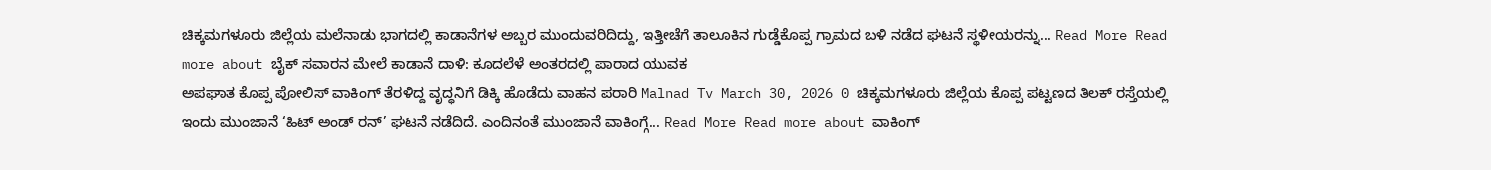ಚಿಕ್ಕಮಗಳೂರು ಜಿಲ್ಲೆಯ ಮಲೆನಾಡು ಭಾಗದಲ್ಲಿ ಕಾಡಾನೆಗಳ ಅಬ್ಬರ ಮುಂದುವರಿದಿದ್ದು, ಇತ್ತೀಚೆಗೆ ತಾಲೂಕಿನ ಗುಡ್ಡೆಕೊಪ್ಪ ಗ್ರಾಮದ ಬಳಿ ನಡೆದ ಘಟನೆ ಸ್ಥಳೀಯರನ್ನು... Read More Read more about ಬೈಕ್ ಸವಾರನ ಮೇಲೆ ಕಾಡಾನೆ ದಾಳಿ: ಕೂದಲೆಳೆ ಅಂತರದಲ್ಲಿ ಪಾರಾದ ಯುವಕ
ಅಪಘಾತ ಕೊಪ್ಪ ಪೋಲಿಸ್ ವಾಕಿಂಗ್ ತೆರಳಿದ್ದ ವೃದ್ಧನಿಗೆ ಡಿಕ್ಕಿ ಹೊಡೆದು ವಾಹನ ಪರಾರಿ Malnad Tv March 30, 2026 0 ಚಿಕ್ಕಮಗಳೂರು ಜಿಲ್ಲೆಯ ಕೊಪ್ಪ ಪಟ್ಟಣದ ತಿಲಕ್ ರಸ್ತೆಯಲ್ಲಿ ಇಂದು ಮುಂಜಾನೆ ‘ಹಿಟ್ ಅಂಡ್ ರನ್’ ಘಟನೆ ನಡೆದಿದೆ. ಎಂದಿನಂತೆ ಮುಂಜಾನೆ ವಾಕಿಂಗ್ಗೆ... Read More Read more about ವಾಕಿಂಗ್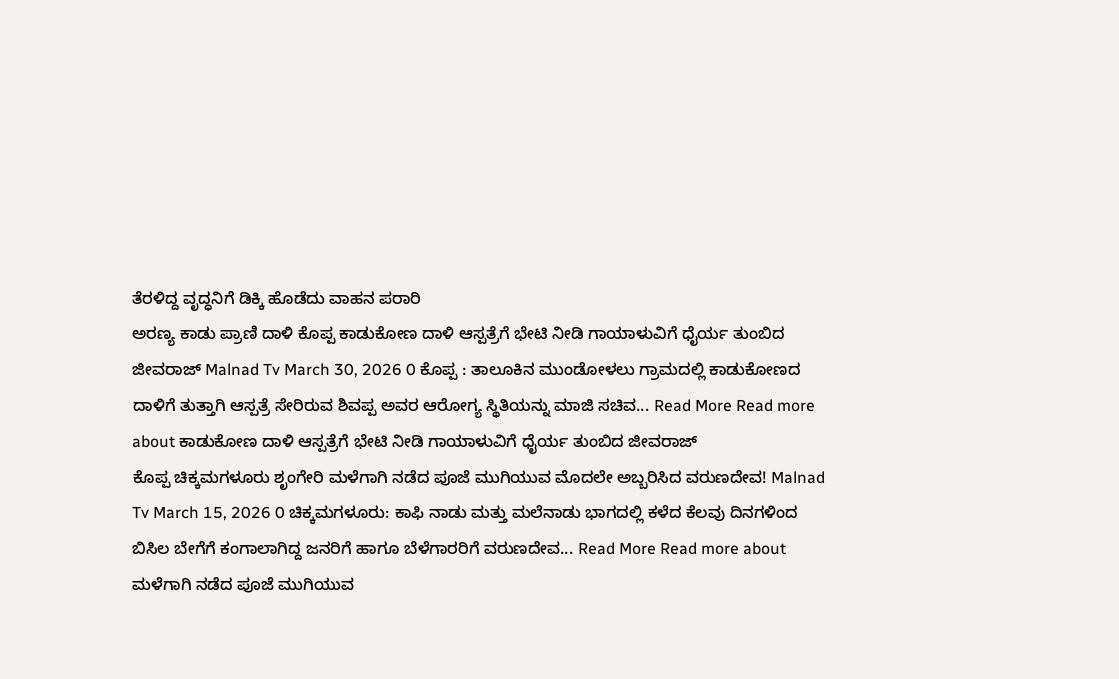ತೆರಳಿದ್ದ ವೃದ್ಧನಿಗೆ ಡಿಕ್ಕಿ ಹೊಡೆದು ವಾಹನ ಪರಾರಿ
ಅರಣ್ಯ ಕಾಡು ಪ್ರಾಣಿ ದಾಳಿ ಕೊಪ್ಪ ಕಾಡುಕೋಣ ದಾಳಿ ಆಸ್ಪತ್ರೆಗೆ ಭೇಟಿ ನೀಡಿ ಗಾಯಾಳುವಿಗೆ ಧೈರ್ಯ ತುಂಬಿದ ಜೀವರಾಜ್ Malnad Tv March 30, 2026 0 ಕೊಪ್ಪ : ತಾಲೂಕಿನ ಮುಂಡೋಳಲು ಗ್ರಾಮದಲ್ಲಿ ಕಾಡುಕೋಣದ ದಾಳಿಗೆ ತುತ್ತಾಗಿ ಆಸ್ಪತ್ರೆ ಸೇರಿರುವ ಶಿವಪ್ಪ ಅವರ ಆರೋಗ್ಯ ಸ್ಥಿತಿಯನ್ನು ಮಾಜಿ ಸಚಿವ... Read More Read more about ಕಾಡುಕೋಣ ದಾಳಿ ಆಸ್ಪತ್ರೆಗೆ ಭೇಟಿ ನೀಡಿ ಗಾಯಾಳುವಿಗೆ ಧೈರ್ಯ ತುಂಬಿದ ಜೀವರಾಜ್
ಕೊಪ್ಪ ಚಿಕ್ಕಮಗಳೂರು ಶೃಂಗೇರಿ ಮಳೆಗಾಗಿ ನಡೆದ ಪೂಜೆ ಮುಗಿಯುವ ಮೊದಲೇ ಅಬ್ಬರಿಸಿದ ವರುಣದೇವ! Malnad Tv March 15, 2026 0 ಚಿಕ್ಕಮಗಳೂರು: ಕಾಫಿ ನಾಡು ಮತ್ತು ಮಲೆನಾಡು ಭಾಗದಲ್ಲಿ ಕಳೆದ ಕೆಲವು ದಿನಗಳಿಂದ ಬಿಸಿಲ ಬೇಗೆಗೆ ಕಂಗಾಲಾಗಿದ್ದ ಜನರಿಗೆ ಹಾಗೂ ಬೆಳೆಗಾರರಿಗೆ ವರುಣದೇವ... Read More Read more about ಮಳೆಗಾಗಿ ನಡೆದ ಪೂಜೆ ಮುಗಿಯುವ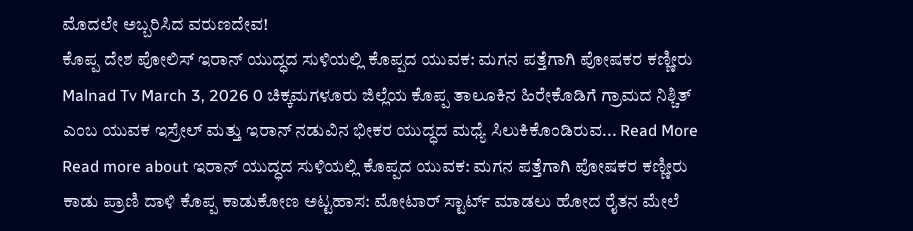ಮೊದಲೇ ಅಬ್ಬರಿಸಿದ ವರುಣದೇವ!
ಕೊಪ್ಪ ದೇಶ ಪೋಲಿಸ್ ಇರಾನ್ ಯುದ್ಧದ ಸುಳಿಯಲ್ಲಿ ಕೊಪ್ಪದ ಯುವಕ: ಮಗನ ಪತ್ತೆಗಾಗಿ ಪೋಷಕರ ಕಣ್ಣೀರು Malnad Tv March 3, 2026 0 ಚಿಕ್ಕಮಗಳೂರು ಜಿಲ್ಲೆಯ ಕೊಪ್ಪ ತಾಲೂಕಿನ ಹಿರೇಕೊಡಿಗೆ ಗ್ರಾಮದ ನಿಶ್ಚಿತ್ ಎಂಬ ಯುವಕ ಇಸ್ರೇಲ್ ಮತ್ತು ಇರಾನ್ ನಡುವಿನ ಭೀಕರ ಯುದ್ಧದ ಮಧ್ಯೆ ಸಿಲುಕಿಕೊಂಡಿರುವ... Read More Read more about ಇರಾನ್ ಯುದ್ಧದ ಸುಳಿಯಲ್ಲಿ ಕೊಪ್ಪದ ಯುವಕ: ಮಗನ ಪತ್ತೆಗಾಗಿ ಪೋಷಕರ ಕಣ್ಣೀರು
ಕಾಡು ಪ್ರಾಣಿ ದಾಳಿ ಕೊಪ್ಪ ಕಾಡುಕೋಣ ಅಟ್ಟಹಾಸ: ಮೋಟಾರ್ ಸ್ಟಾರ್ಟ್ ಮಾಡಲು ಹೋದ ರೈತನ ಮೇಲೆ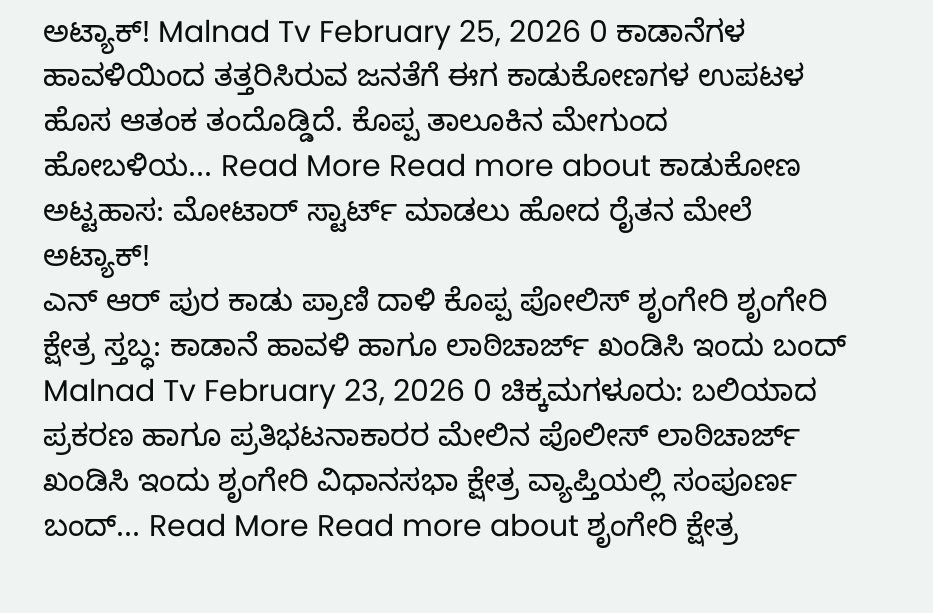ಅಟ್ಯಾಕ್! Malnad Tv February 25, 2026 0 ಕಾಡಾನೆಗಳ ಹಾವಳಿಯಿಂದ ತತ್ತರಿಸಿರುವ ಜನತೆಗೆ ಈಗ ಕಾಡುಕೋಣಗಳ ಉಪಟಳ ಹೊಸ ಆತಂಕ ತಂದೊಡ್ಡಿದೆ. ಕೊಪ್ಪ ತಾಲೂಕಿನ ಮೇಗುಂದ ಹೋಬಳಿಯ... Read More Read more about ಕಾಡುಕೋಣ ಅಟ್ಟಹಾಸ: ಮೋಟಾರ್ ಸ್ಟಾರ್ಟ್ ಮಾಡಲು ಹೋದ ರೈತನ ಮೇಲೆ ಅಟ್ಯಾಕ್!
ಎನ್ ಆರ್ ಪುರ ಕಾಡು ಪ್ರಾಣಿ ದಾಳಿ ಕೊಪ್ಪ ಪೋಲಿಸ್ ಶೃಂಗೇರಿ ಶೃಂಗೇರಿ ಕ್ಷೇತ್ರ ಸ್ತಬ್ಧ: ಕಾಡಾನೆ ಹಾವಳಿ ಹಾಗೂ ಲಾಠಿಚಾರ್ಜ್ ಖಂಡಿಸಿ ಇಂದು ಬಂದ್ Malnad Tv February 23, 2026 0 ಚಿಕ್ಕಮಗಳೂರು: ಬಲಿಯಾದ ಪ್ರಕರಣ ಹಾಗೂ ಪ್ರತಿಭಟನಾಕಾರರ ಮೇಲಿನ ಪೊಲೀಸ್ ಲಾಠಿಚಾರ್ಜ್ ಖಂಡಿಸಿ ಇಂದು ಶೃಂಗೇರಿ ವಿಧಾನಸಭಾ ಕ್ಷೇತ್ರ ವ್ಯಾಪ್ತಿಯಲ್ಲಿ ಸಂಪೂರ್ಣ ಬಂದ್... Read More Read more about ಶೃಂಗೇರಿ ಕ್ಷೇತ್ರ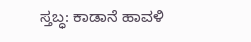ಸ್ತಬ್ಧ: ಕಾಡಾನೆ ಹಾವಳಿ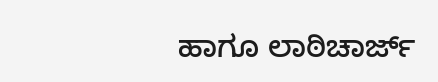ಹಾಗೂ ಲಾಠಿಚಾರ್ಜ್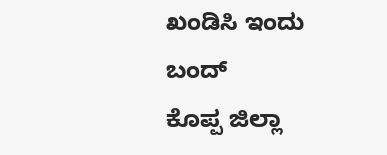ಖಂಡಿಸಿ ಇಂದು ಬಂದ್
ಕೊಪ್ಪ ಜಿಲ್ಲಾ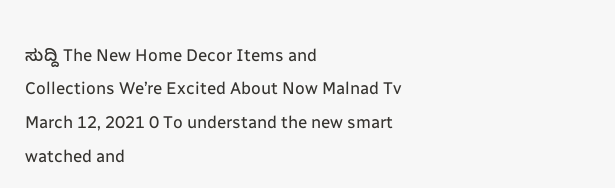ಸುದ್ದಿ The New Home Decor Items and Collections We’re Excited About Now Malnad Tv March 12, 2021 0 To understand the new smart watched and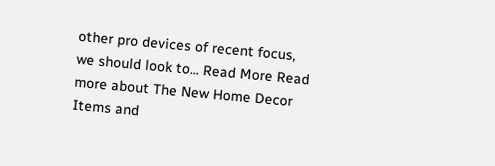other pro devices of recent focus, we should look to... Read More Read more about The New Home Decor Items and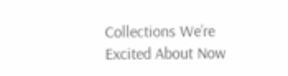Collections We’re Excited About Now